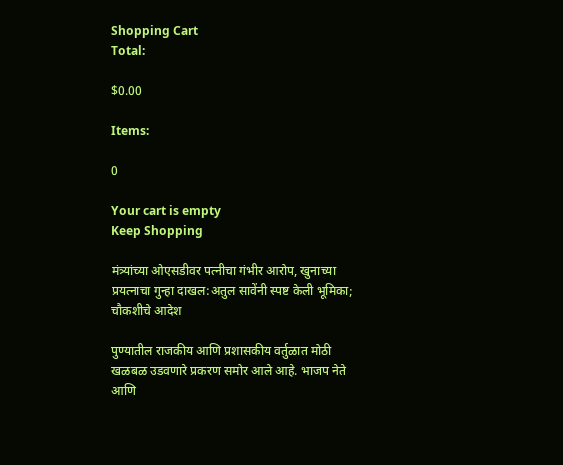Shopping Cart
Total:

$0.00

Items:

0

Your cart is empty
Keep Shopping

मंत्र्यांच्या ओएसडीवर पत्नीचा गंभीर आरोप, खुनाच्या प्रयत्नाचा गुन्हा दाखल:अतुल सावेंनी स्पष्ट केली भूमिका; चौकशीचे आदेश

पुण्यातील राजकीय आणि प्रशासकीय वर्तुळात मोठी खळबळ उडवणारे प्रकरण समोर आले आहे. भाजप नेते आणि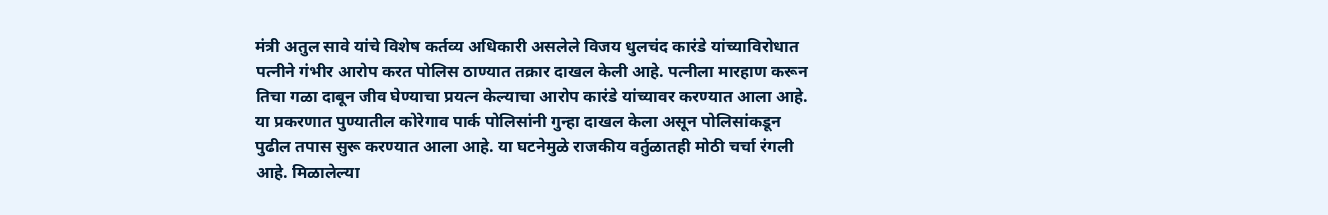मंत्री अतुल सावे यांचे विशेष कर्तव्य अधिकारी असलेले विजय धुलचंद कारंडे यांच्याविरोधात पत्नीने गंभीर आरोप करत पोलिस ठाण्यात तक्रार दाखल केली आहे. पत्नीला मारहाण करून तिचा गळा दाबून जीव घेण्याचा प्रयत्न केल्याचा आरोप कारंडे यांच्यावर करण्यात आला आहे. या प्रकरणात पुण्यातील कोरेगाव पार्क पोलिसांनी गुन्हा दाखल केला असून पोलिसांकडून पुढील तपास सुरू करण्यात आला आहे. या घटनेमुळे राजकीय वर्तुळातही मोठी चर्चा रंगली आहे. मिळालेल्या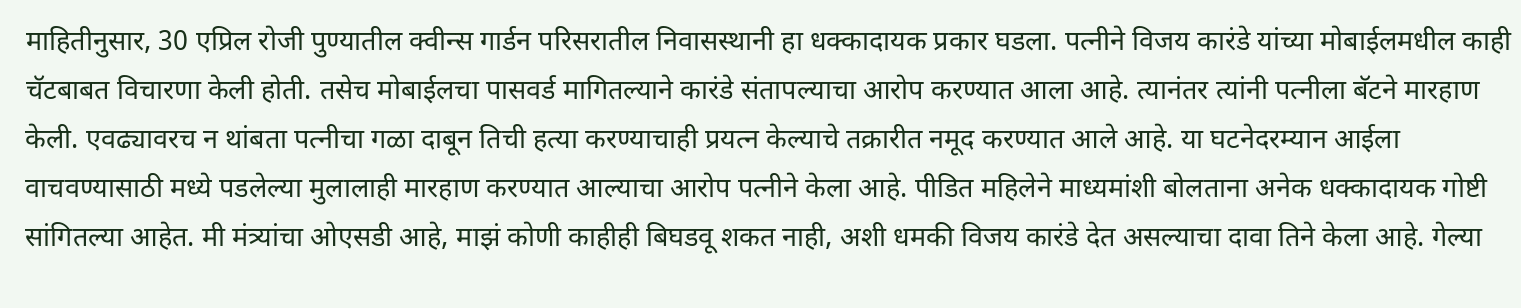माहितीनुसार, 30 एप्रिल रोजी पुण्यातील क्वीन्स गार्डन परिसरातील निवासस्थानी हा धक्कादायक प्रकार घडला. पत्नीने विजय कारंडे यांच्या मोबाईलमधील काही चॅटबाबत विचारणा केली होती. तसेच मोबाईलचा पासवर्ड मागितल्याने कारंडे संतापल्याचा आरोप करण्यात आला आहे. त्यानंतर त्यांनी पत्नीला बॅटने मारहाण केली. एवढ्यावरच न थांबता पत्नीचा गळा दाबून तिची हत्या करण्याचाही प्रयत्न केल्याचे तक्रारीत नमूद करण्यात आले आहे. या घटनेदरम्यान आईला वाचवण्यासाठी मध्ये पडलेल्या मुलालाही मारहाण करण्यात आल्याचा आरोप पत्नीने केला आहे. पीडित महिलेने माध्यमांशी बोलताना अनेक धक्कादायक गोष्टी सांगितल्या आहेत. मी मंत्र्यांचा ओएसडी आहे, माझं कोणी काहीही बिघडवू शकत नाही, अशी धमकी विजय कारंडे देत असल्याचा दावा तिने केला आहे. गेल्या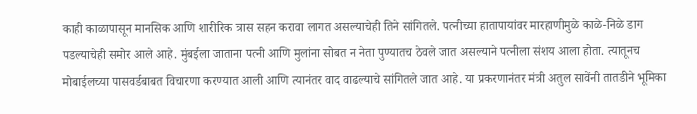काही काळापासून मानसिक आणि शारीरिक त्रास सहन करावा लागत असल्याचेही तिने सांगितले. पत्नीच्या हातापायांवर मारहाणीमुळे काळे-निळे डाग पडल्याचेही समोर आले आहे. मुंबईला जाताना पत्नी आणि मुलांना सोबत न नेता पुण्यातच ठेवले जात असल्याने पत्नीला संशय आला होता. त्यातूनच मोबाईलच्या पासवर्डबाबत विचारणा करण्यात आली आणि त्यानंतर वाद वाढल्याचे सांगितले जात आहे. या प्रकरणानंतर मंत्री अतुल सावेंनी तातडीने भूमिका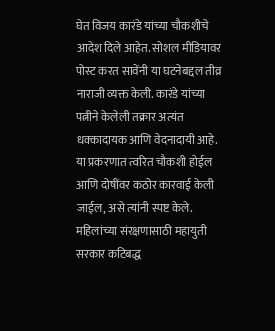घेत विजय कारंडे यांच्या चौकशीचे आदेश दिले आहेत. सोशल मीडियावर पोस्ट करत सावेंनी या घटनेबद्दल तीव्र नाराजी व्यक्त केली. कारंडे यांच्या पत्नीने केलेली तक्रार अत्यंत धक्कादायक आणि वेदनादायी आहे. या प्रकरणात त्वरित चौकशी होईल आणि दोषींवर कठोर कारवाई केली जाईल, असे त्यांनी स्पष्ट केले. महिलांच्या संरक्षणासाठी महायुती सरकार कटिबद्ध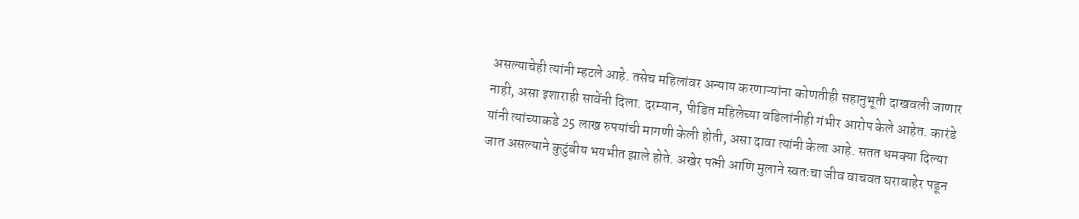असल्याचेही त्यांनी म्हटले आहे. तसेच महिलांवर अन्याय करणाऱ्यांना कोणतीही सहानुभूती दाखवली जाणार नाही, असा इशाराही सावेंनी दिला. दरम्यान, पीडित महिलेच्या वडिलांनीही गंभीर आरोप केले आहेत. कारंडे यांनी त्यांच्याकडे 25 लाख रुपयांची मागणी केली होती, असा दावा त्यांनी केला आहे. सतत धमक्या दिल्या जात असल्याने कुटुंबीय भयभीत झाले होते. अखेर पत्नी आणि मुलाने स्वतःचा जीव वाचवत घराबाहेर पडून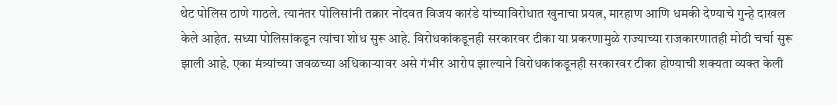थेट पोलिस ठाणे गाठले. त्यानंतर पोलिसांनी तक्रार नोंदवत विजय कारंडे यांच्याविरोधात खुनाचा प्रयत्न, मारहाण आणि धमकी देण्याचे गुन्हे दाखल केले आहेत. सध्या पोलिसांकडून त्यांचा शोध सुरू आहे. विरोधकांकडूनही सरकारवर टीका या प्रकरणामुळे राज्याच्या राजकारणातही मोठी चर्चा सुरू झाली आहे. एका मंत्र्यांच्या जवळच्या अधिकाऱ्यावर असे गंभीर आरोप झाल्याने विरोधकांकडूनही सरकारवर टीका होण्याची शक्यता व्यक्त केली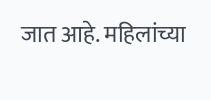जात आहे. महिलांच्या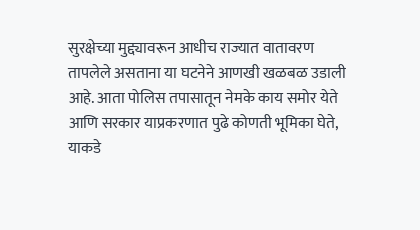सुरक्षेच्या मुद्द्यावरून आधीच राज्यात वातावरण तापलेले असताना या घटनेने आणखी खळबळ उडाली आहे. आता पोलिस तपासातून नेमके काय समोर येते आणि सरकार याप्रकरणात पुढे कोणती भूमिका घेते, याकडे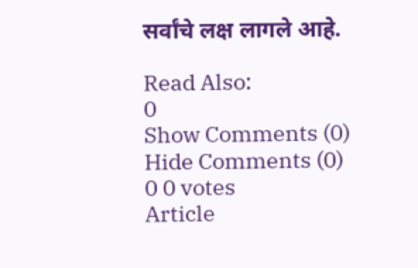सर्वांचे लक्ष लागले आहे.

Read Also:
0
Show Comments (0) Hide Comments (0)
0 0 votes
Article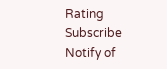Rating
Subscribe
Notify of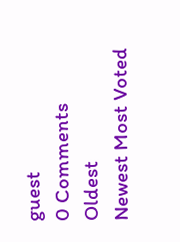guest
0 Comments
Oldest
Newest Most Voted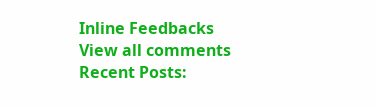Inline Feedbacks
View all comments
Recent Posts: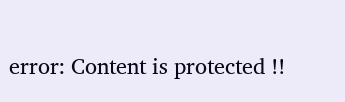error: Content is protected !!